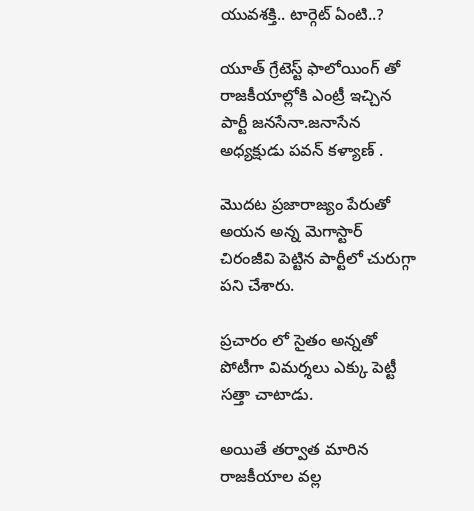యువశక్తి.. టార్గెట్ ఏంటి..?

యూత్ గ్రేటెస్ట్ ఫాలోయింగ్ తో రాజకీయాల్లోకి ఎంట్రీ ఇచ్చిన పార్టీ జనసేనా.జనాసేన అధ్యక్షుడు పవన్ కళ్యాణ్ .

మొదట ప్రజారాజ్యం పేరుతో అయన అన్న మెగాస్టార్ చిరంజీవి పెట్టిన పార్టీలో చురుగ్గా పని చేశారు.

ప్రచారం లో సైతం అన్నతో పోటీగా విమర్శలు ఎక్కు పెట్టీ సత్తా చాటాడు.

అయితే తర్వాత మారిన రాజకీయాల వల్ల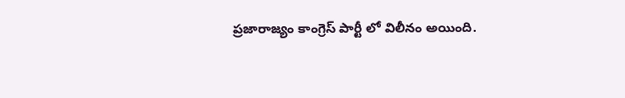ప్రజారాజ్యం కాంగ్రెస్ పార్టీ లో విలీనం అయింది.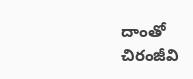దాంతో చిరంజీవి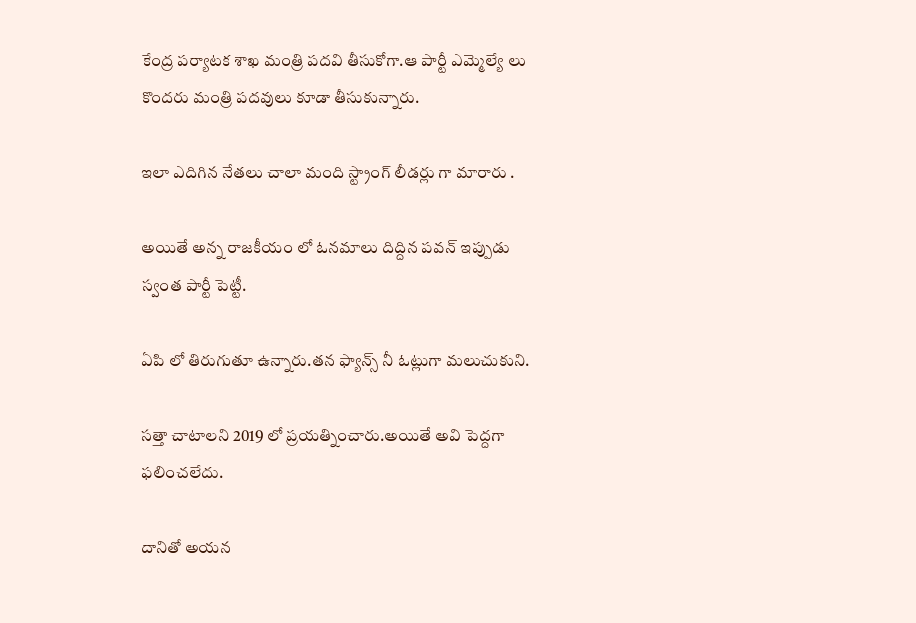కేంద్ర పర్యాటక శాఖ మంత్రి పదవి తీసుకోగా.ఆ పార్టీ ఎమ్మెల్యే లు కొందరు మంత్రి పదవులు కూడా తీసుకున్నారు.

ఇలా ఎదిగిన నేతలు చాలా మంది స్ట్రాంగ్ లీడర్లు గా మారారు .

అయితే అన్న రాజకీయం లో ఓనమాలు దిద్దిన పవన్ ఇప్పుడు స్వంత పార్టీ పెట్టీ.

ఏపి లో తిరుగుతూ ఉన్నారు.తన ఫ్యాన్స్ నీ ఓట్లుగా మలుచుకుని.

సత్తా చాటాలని 2019 లో ప్రయత్నించారు.అయితే అవి పెద్దగా ఫలించలేదు.

దానితో అయన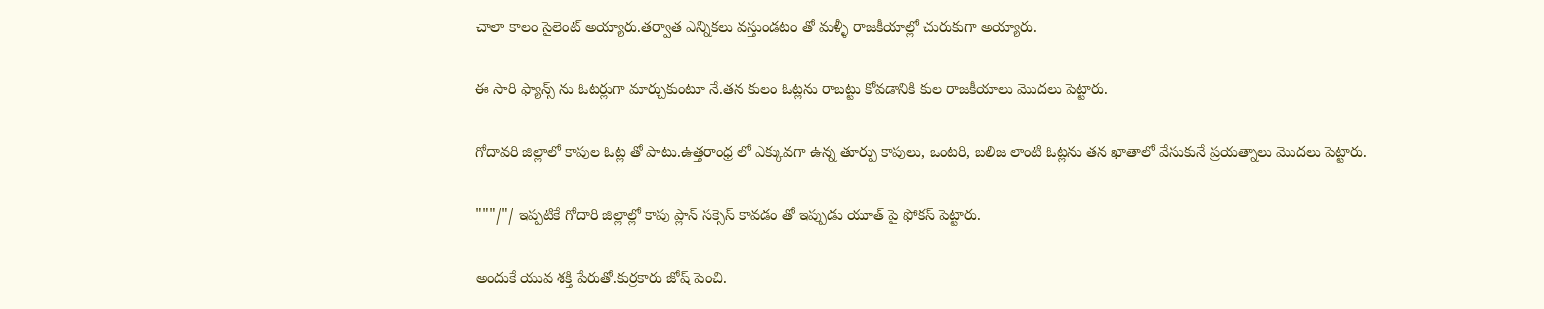చాలా కాలం సైలెంట్ అయ్యారు.తర్వాత ఎన్నికలు వస్తుండటం తో మళ్ళీ రాజకీయాల్లో చురుకుగా అయ్యారు.

ఈ సారి ఫ్యాన్స్ ను ఓటర్లుగా మార్చుకుంటూ నే.తన కులం ఓట్లను రాబట్టు కోవడానికి కుల రాజకీయాలు మొదలు పెట్టారు.

గోదావరి జిల్లాలో కాపుల ఓట్ల తో పాటు.ఉత్తరాంధ్ర లో ఎక్కువగా ఉన్న తూర్పు కాపులు, ఒంటరి, బలిజ లాంటి ఓట్లను తన ఖాతాలో వేసుకునే ప్రయత్నాలు మొదలు పెట్టారు.

"""/"/ ఇప్పటికే గోదారి జిల్లాల్లో కాపు ప్లాన్ సక్సెస్ కావడం తో ఇప్పుడు యూత్ పై ఫోకస్ పెట్టారు.

అందుకే యువ శక్తి పేరుతో.కుర్రకారు జోష్ పెంచి.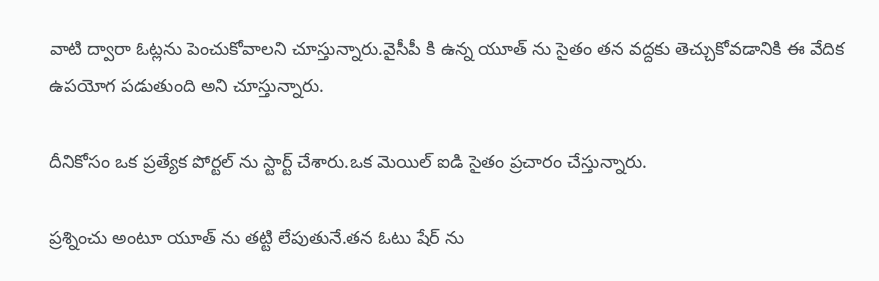వాటి ద్వారా ఓట్లను పెంచుకోవాలని చూస్తున్నారు.వైసీపీ కి ఉన్న యూత్ ను సైతం తన వద్దకు తెచ్చుకోవడానికి ఈ వేదిక ఉపయోగ పడుతుంది అని చూస్తున్నారు.

దీనికోసం ఒక ప్రత్యేక పోర్టల్ ను స్టార్ట్ చేశారు.ఒక మెయిల్ ఐడి సైతం ప్రచారం చేస్తున్నారు.

ప్రశ్నించు అంటూ యూత్ ను తట్టి లేపుతునే.తన ఓటు షేర్ ను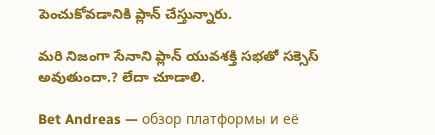పెంచుకోవడానికి ప్లాన్ చేస్తున్నారు.

మరి నిజంగా సేనాని ప్లాన్ యువశక్తి సభతో సక్సెస్ అవుతుందా.? లేదా చూడాలి.

Bet Andreas — обзор платформы и её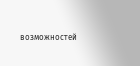возможностей